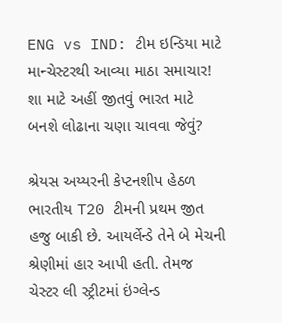ENG vs IND: ટીમ ઇન્ડિયા માટે માન્ચેસ્ટરથી આવ્યા માઠા સમાચાર! શા માટે અહીં જીતવું ભારત માટે બનશે લોઢાના ચણા ચાવવા જેવું?

શ્રેયસ અય્યરની કેપ્ટનશીપ હેઠળ ભારતીય T20 ટીમની પ્રથમ જીત હજુ બાકી છે. આયર્લેન્ડે તેને બે મેચની શ્રેણીમાં હાર આપી હતી. તેમજ ચેસ્ટર લી સ્ટ્રીટમાં ઇંગ્લેન્ડ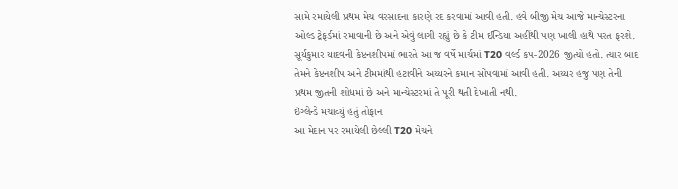સામે રમાયેલી પ્રથમ મેચ વરસાદના કારણે રદ કરવામાં આવી હતી. હવે બીજી મેચ આજે માન્ચેસ્ટરના ઓલ્ડ ટ્રેફર્ડમાં રમાવાની છે અને એવું લાગી રહ્યું છે કે ટીમ ઈન્ડિયા અહીંથી પણ ખાલી હાથે પરત ફરશે.
સૂર્યકુમાર યાદવની કેપ્ટનશીપમાં ભારતે આ જ વર્ષે માર્ચમાં T20 વર્લ્ડ કપ-2026 જીત્યો હતો. ત્યાર બાદ તેમને કેપ્ટનશીપ અને ટીમમાંથી હટાવીને અય્યરને કમાન સોંપવામાં આવી હતી. અય્યર હજુ પણ તેની પ્રથમ જીતની શોધમાં છે અને માન્ચેસ્ટરમાં તે પૂરી થતી દેખાતી નથી.
ઇંગ્લેન્ડે મચાવ્યું હતું તોફાન
આ મેદાન પર રમાયેલી છેલ્લી T20 મેચને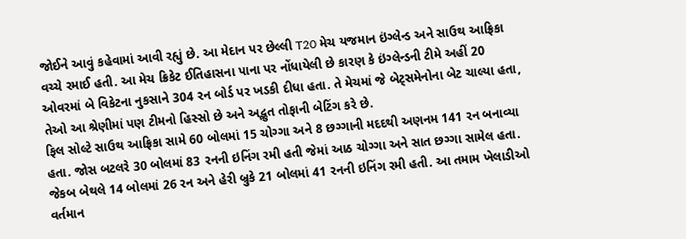જોઈને આવું કહેવામાં આવી રહ્યું છે. આ મેદાન પર છેલ્લી T20 મેચ યજમાન ઇંગ્લેન્ડ અને સાઉથ આફ્રિકા વચ્ચે રમાઈ હતી. આ મેચ ક્રિકેટ ઈતિહાસના પાના પર નોંધાયેલી છે કારણ કે ઇંગ્લેન્ડની ટીમે અહીં 20 ઓવરમાં બે વિકેટના નુકસાને 304 રન બોર્ડ પર ખડકી દીધા હતા. તે મેચમાં જે બેટ્સમેનોના બેટ ચાલ્યા હતા, તેઓ આ શ્રેણીમાં પણ ટીમનો હિસ્સો છે અને અદ્ભુત તોફાની બેટિંગ કરે છે.
ફિલ સોલ્ટે સાઉથ આફ્રિકા સામે 60 બોલમાં 15 ચોગ્ગા અને 8 છગ્ગાની મદદથી અણનમ 141 રન બનાવ્યા હતા. જોસ બટલરે 30 બોલમાં 83 રનની ઇનિંગ રમી હતી જેમાં આઠ ચોગ્ગા અને સાત છગ્ગા સામેલ હતા. જેકબ બેથલે 14 બોલમાં 26 રન અને હેરી બ્રુકે 21 બોલમાં 41 રનની ઇનિંગ રમી હતી. આ તમામ ખેલાડીઓ વર્તમાન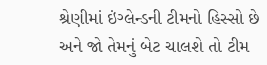શ્રેણીમાં ઇંગ્લેન્ડની ટીમનો હિસ્સો છે અને જો તેમનું બેટ ચાલશે તો ટીમ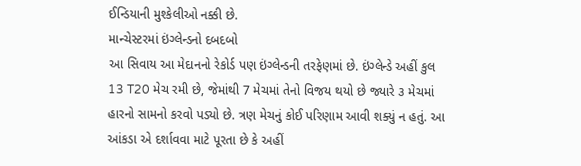ઈન્ડિયાની મુશ્કેલીઓ નક્કી છે.
માન્ચેસ્ટરમાં ઇંગ્લેન્ડનો દબદબો
આ સિવાય આ મેદાનનો રેકોર્ડ પણ ઇંગ્લેન્ડની તરફેણમાં છે. ઇંગ્લેન્ડે અહીં કુલ 13 T20 મેચ રમી છે, જેમાંથી 7 મેચમાં તેનો વિજય થયો છે જ્યારે ૩ મેચમાં હારનો સામનો કરવો પડ્યો છે. ત્રણ મેચનું કોઈ પરિણામ આવી શક્યું ન હતું. આ આંકડા એ દર્શાવવા માટે પૂરતા છે કે અહીં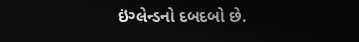ઇંગ્લેન્ડનો દબદબો છે.